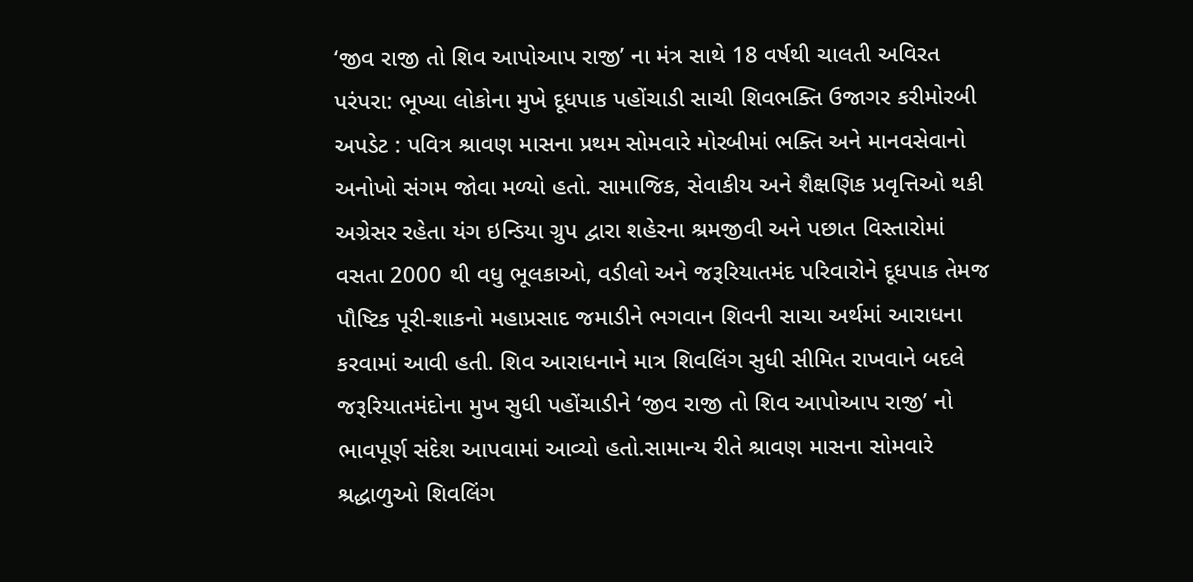‘જીવ રાજી તો શિવ આપોઆપ રાજી’ ના મંત્ર સાથે 18 વર્ષથી ચાલતી અવિરત પરંપરા: ભૂખ્યા લોકોના મુખે દૂધપાક પહોંચાડી સાચી શિવભક્તિ ઉજાગર કરીમોરબી અપડેટ : પવિત્ર શ્રાવણ માસના પ્રથમ સોમવારે મોરબીમાં ભક્તિ અને માનવસેવાનો અનોખો સંગમ જોવા મળ્યો હતો. સામાજિક, સેવાકીય અને શૈક્ષણિક પ્રવૃત્તિઓ થકી અગ્રેસર રહેતા યંગ ઇન્ડિયા ગ્રુપ દ્વારા શહેરના શ્રમજીવી અને પછાત વિસ્તારોમાં વસતા 2000 થી વધુ ભૂલકાઓ, વડીલો અને જરૂરિયાતમંદ પરિવારોને દૂધપાક તેમજ પૌષ્ટિક પૂરી-શાકનો મહાપ્રસાદ જમાડીને ભગવાન શિવની સાચા અર્થમાં આરાધના કરવામાં આવી હતી. શિવ આરાધનાને માત્ર શિવલિંગ સુધી સીમિત રાખવાને બદલે જરૂરિયાતમંદોના મુખ સુધી પહોંચાડીને ‘જીવ રાજી તો શિવ આપોઆપ રાજી’ નો ભાવપૂર્ણ સંદેશ આપવામાં આવ્યો હતો.સામાન્ય રીતે શ્રાવણ માસના સોમવારે શ્રદ્ધાળુઓ શિવલિંગ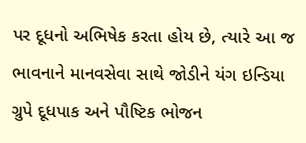પર દૂધનો અભિષેક કરતા હોય છે, ત્યારે આ જ ભાવનાને માનવસેવા સાથે જોડીને યંગ ઇન્ડિયા ગ્રુપે દૂધપાક અને પૌષ્ટિક ભોજન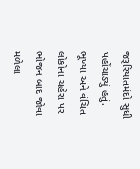જરૂરિયાતમંદો સુધી પહોંચાડ્યું હતું. ભૂખ્યા અને વંચિત લોકોના ચહેરા પર ભોજન બાદ જોવા મળેલા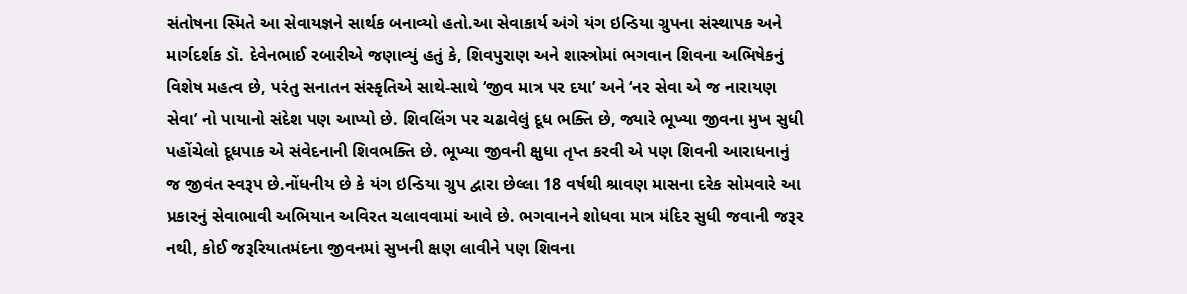સંતોષના સ્મિતે આ સેવાયજ્ઞને સાર્થક બનાવ્યો હતો.આ સેવાકાર્ય અંગે યંગ ઇન્ડિયા ગ્રુપના સંસ્થાપક અને માર્ગદર્શક ડૉ. દેવેનભાઈ રબારીએ જણાવ્યું હતું કે, શિવપુરાણ અને શાસ્ત્રોમાં ભગવાન શિવના અભિષેકનું વિશેષ મહત્વ છે, પરંતુ સનાતન સંસ્કૃતિએ સાથે-સાથે ‘જીવ માત્ર પર દયા’ અને ‘નર સેવા એ જ નારાયણ સેવા’ નો પાયાનો સંદેશ પણ આપ્યો છે. શિવલિંગ પર ચઢાવેલું દૂધ ભક્તિ છે, જ્યારે ભૂખ્યા જીવના મુખ સુધી પહોંચેલો દૂધપાક એ સંવેદનાની શિવભક્તિ છે. ભૂખ્યા જીવની ક્ષુધા તૃપ્ત કરવી એ પણ શિવની આરાધનાનું જ જીવંત સ્વરૂપ છે.નોંધનીય છે કે યંગ ઇન્ડિયા ગ્રુપ દ્વારા છેલ્લા 18 વર્ષથી શ્રાવણ માસના દરેક સોમવારે આ પ્રકારનું સેવાભાવી અભિયાન અવિરત ચલાવવામાં આવે છે. ભગવાનને શોધવા માત્ર મંદિર સુધી જવાની જરૂર નથી, કોઈ જરૂરિયાતમંદના જીવનમાં સુખની ક્ષણ લાવીને પણ શિવના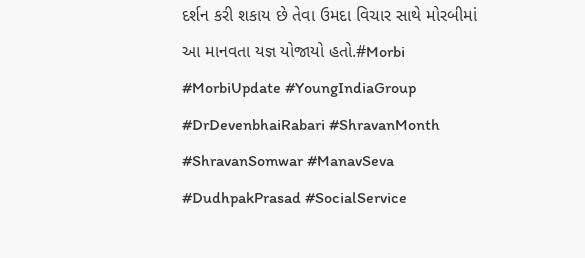દર્શન કરી શકાય છે તેવા ઉમદા વિચાર સાથે મોરબીમાં આ માનવતા યજ્ઞ યોજાયો હતો.#Morbi #MorbiUpdate #YoungIndiaGroup #DrDevenbhaiRabari #ShravanMonth #ShravanSomwar #ManavSeva #DudhpakPrasad #SocialService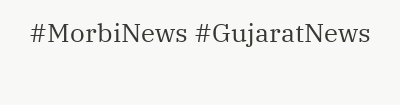#MorbiNews #GujaratNews